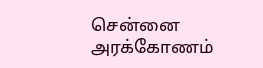சென்னை அரக்கோணம்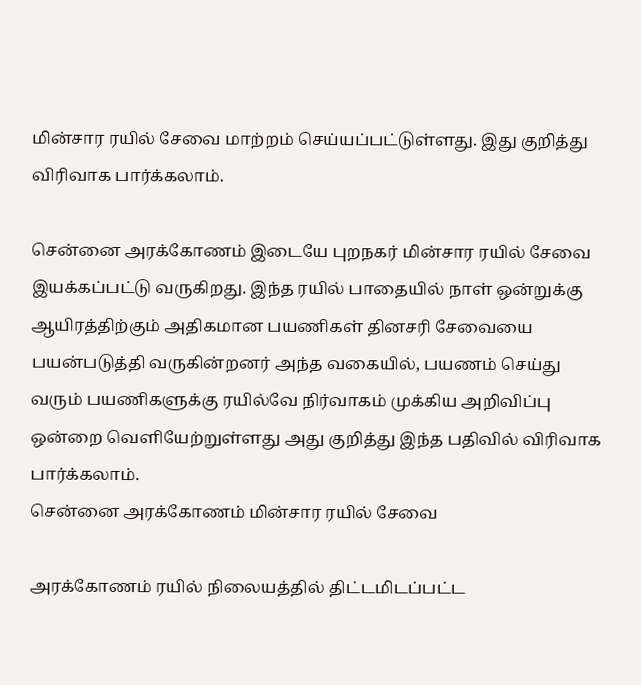மின்சார ரயில் சேவை மாற்றம் செய்யப்பட்டுள்ளது. இது குறித்து விரிவாக பார்க்கலாம்.

சென்னை அரக்கோணம் இடையே புறநகர் மின்சார ரயில் சேவை இயக்கப்பட்டு வருகிறது. இந்த ரயில் பாதையில் நாள் ஒன்றுக்கு ஆயிரத்திற்கும் அதிகமான பயணிகள் தினசரி சேவையை பயன்படுத்தி வருகின்றனர் அந்த வகையில், பயணம் செய்து வரும் பயணிகளுக்கு ரயில்வே நிர்வாகம் முக்கிய அறிவிப்பு ஒன்றை வெளியேற்றுள்ளது அது குறித்து இந்த பதிவில் விரிவாக பார்க்கலாம்.
சென்னை அரக்கோணம் மின்சார ரயில் சேவை

அரக்கோணம் ரயில் நிலையத்தில் திட்டமிடப்பட்ட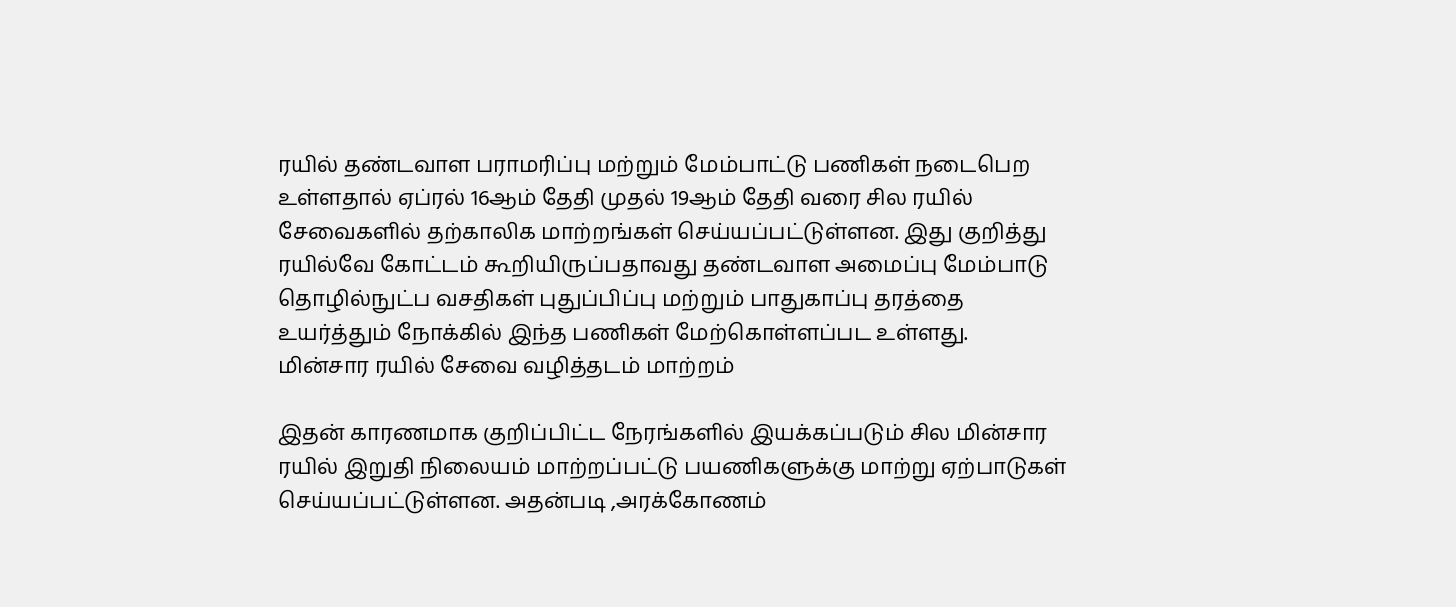ரயில் தண்டவாள பராமரிப்பு மற்றும் மேம்பாட்டு பணிகள் நடைபெற உள்ளதால் ஏப்ரல் 16ஆம் தேதி முதல் 19ஆம் தேதி வரை சில ரயில் சேவைகளில் தற்காலிக மாற்றங்கள் செய்யப்பட்டுள்ளன. இது குறித்து ரயில்வே கோட்டம் கூறியிருப்பதாவது தண்டவாள அமைப்பு மேம்பாடு தொழில்நுட்ப வசதிகள் புதுப்பிப்பு மற்றும் பாதுகாப்பு தரத்தை உயர்த்தும் நோக்கில் இந்த பணிகள் மேற்கொள்ளப்பட உள்ளது.
மின்சார ரயில் சேவை வழித்தடம் மாற்றம்

இதன் காரணமாக குறிப்பிட்ட நேரங்களில் இயக்கப்படும் சில மின்சார ரயில் இறுதி நிலையம் மாற்றப்பட்டு பயணிகளுக்கு மாற்று ஏற்பாடுகள் செய்யப்பட்டுள்ளன. அதன்படி ,அரக்கோணம்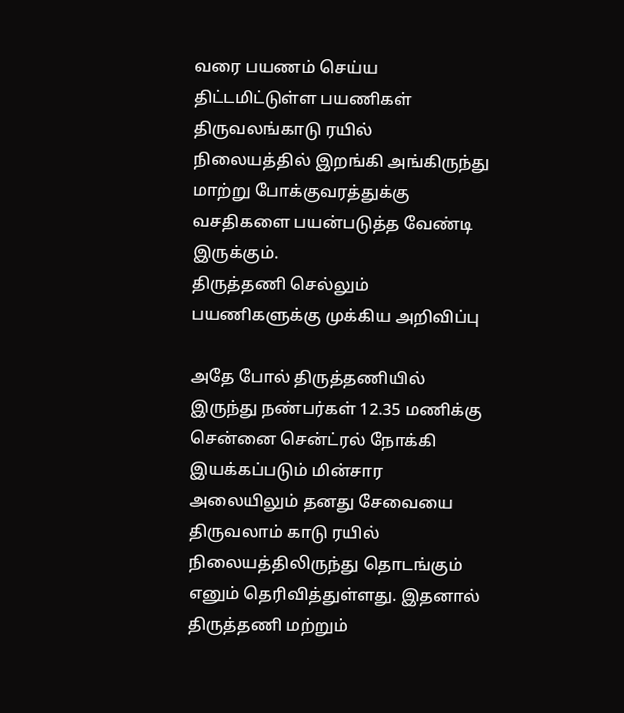வரை பயணம் செய்ய திட்டமிட்டுள்ள பயணிகள் திருவலங்காடு ரயில் நிலையத்தில் இறங்கி அங்கிருந்து மாற்று போக்குவரத்துக்கு வசதிகளை பயன்படுத்த வேண்டி இருக்கும்.
திருத்தணி செல்லும் பயணிகளுக்கு முக்கிய அறிவிப்பு

அதே போல் திருத்தணியில் இருந்து நண்பர்கள் 12.35 மணிக்கு சென்னை சென்ட்ரல் நோக்கி இயக்கப்படும் மின்சார அலையிலும் தனது சேவையை திருவலாம் காடு ரயில் நிலையத்திலிருந்து தொடங்கும் எனும் தெரிவித்துள்ளது. இதனால் திருத்தணி மற்றும்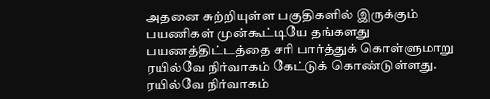அதனை சுற்றியுள்ள பகுதிகளில் இருக்கும் பயணிகள் முன்கூட்டியே தங்களது பயணத்திட்டத்தை சரி பார்த்துக் கொள்ளுமாறு ரயில்வே நிர்வாகம் கேட்டுக் கொண்டுள்ளது.
ரயில்வே நிர்வாகம்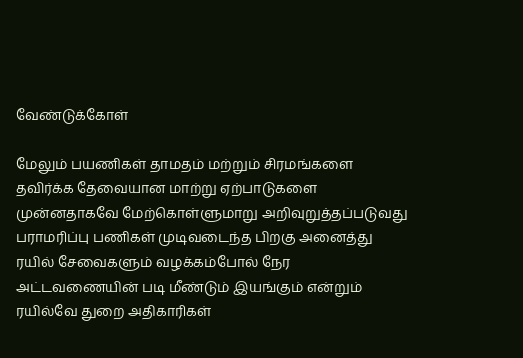வேண்டுக்கோள்

மேலும் பயணிகள் தாமதம் மற்றும் சிரமங்களை தவிர்க்க தேவையான மாற்று ஏற்பாடுகளை முன்னதாகவே மேற்கொள்ளுமாறு அறிவுறுத்தப்படுவது பராமரிப்பு பணிகள் முடிவடைந்த பிறகு அனைத்து ரயில் சேவைகளும் வழக்கம்போல் நேர அட்டவணையின் படி மீண்டும் இயங்கும் என்றும் ரயில்வே துறை அதிகாரிகள்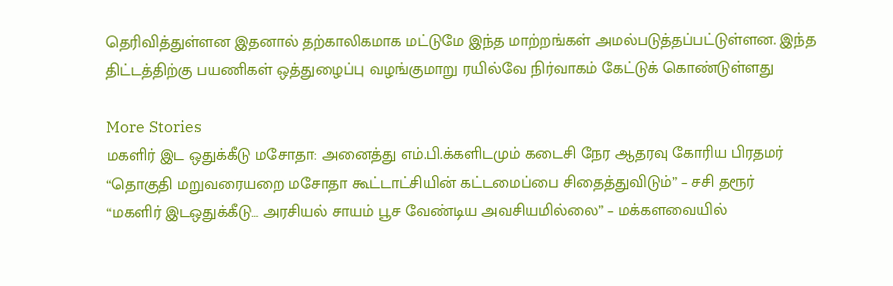தெரிவித்துள்ளன இதனால் தற்காலிகமாக மட்டுமே இந்த மாற்றங்கள் அமல்படுத்தப்பட்டுள்ளன. இந்த திட்டத்திற்கு பயணிகள் ஒத்துழைப்பு வழங்குமாறு ரயில்வே நிர்வாகம் கேட்டுக் கொண்டுள்ளது

More Stories
மகளிர் இட ஒதுக்கீடு மசோதா: அனைத்து எம்.பி.க்களிடமும் கடைசி நேர ஆதரவு கோரிய பிரதமர்
“தொகுதி மறுவரையறை மசோதா கூட்டாட்சியின் கட்டமைப்பை சிதைத்துவிடும்” – சசி தரூர்
“மகளிர் இடஒதுக்கீடு… அரசியல் சாயம் பூச வேண்டிய அவசியமில்லை” – மக்களவையில்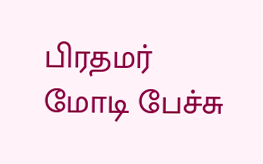பிரதமர் மோடி பேச்சு